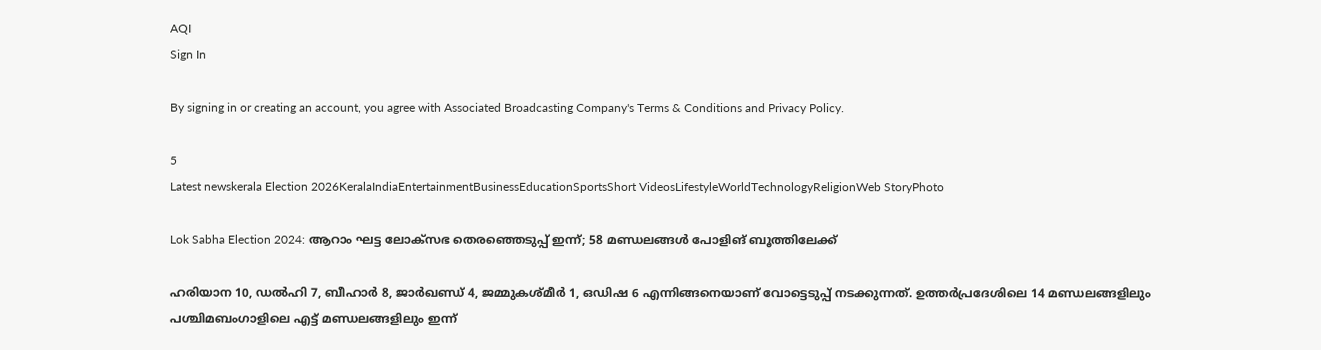AQI
Sign In

By signing in or creating an account, you agree with Associated Broadcasting Company's Terms & Conditions and Privacy Policy.

5
Latest newskerala Election 2026KeralaIndiaEntertainmentBusinessEducationSportsShort VideosLifestyleWorldTechnologyReligionWeb StoryPhoto

Lok Sabha Election 2024: ആറാം ഘട്ട ലോക്സഭ തെരഞ്ഞെടുപ്പ് ഇന്ന്; 58 മണ്ഡലങ്ങൾ പോളിങ് ബൂത്തിലേക്ക്

ഹരിയാന 10, ഡല്‍ഹി 7, ബീഹാര്‍ 8, ജാര്‍ഖണ്ഡ് 4, ജമ്മുകശ്മീര്‍ 1, ഒഡിഷ 6 എന്നിങ്ങനെയാണ് വോട്ടെടുപ്പ് നടക്കുന്നത്. ഉത്തര്‍പ്രദേശിലെ 14 മണ്ഡലങ്ങളിലും പശ്ചിമബംഗാളിലെ എട്ട് മണ്ഡലങ്ങളിലും ഇന്ന്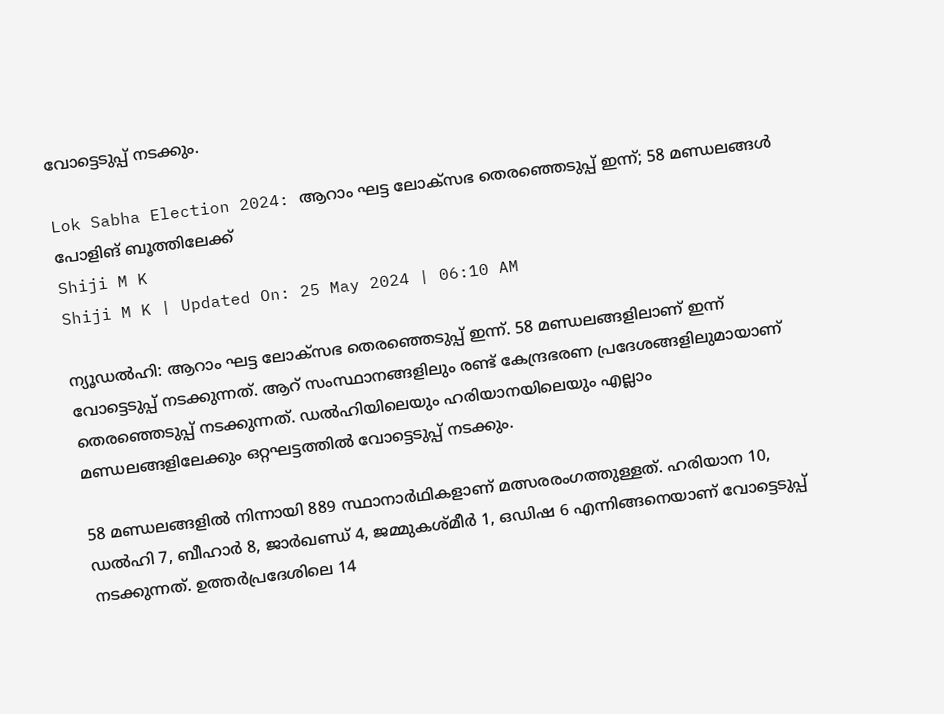വോട്ടെടുപ്പ് നടക്കും.

Lok Sabha Election 2024: ആറാം ഘട്ട ലോക്സഭ തെരഞ്ഞെടുപ്പ് ഇന്ന്; 58 മണ്ഡലങ്ങൾ പോളിങ് ബൂത്തിലേക്ക്
Shiji M K
Shiji M K | Updated On: 25 May 2024 | 06:10 AM

ന്യൂഡല്‍ഹി: ആറാം ഘട്ട ലോക്‌സഭ തെരഞ്ഞെടുപ്പ് ഇന്ന്. 58 മണ്ഡലങ്ങളിലാണ് ഇന്ന് വോട്ടെടുപ്പ് നടക്കുന്നത്. ആറ് സംസ്ഥാനങ്ങളിലും രണ്ട് കേന്ദ്രഭരണ പ്രദേശങ്ങളിലുമായാണ് തെരഞ്ഞെടുപ്പ് നടക്കുന്നത്. ഡല്‍ഹിയിലെയും ഹരിയാനയിലെയും എല്ലാം മണ്ഡലങ്ങളിലേക്കും ഒറ്റഘട്ടത്തില്‍ വോട്ടെടുപ്പ് നടക്കും.

58 മണ്ഡലങ്ങളില്‍ നിന്നായി 889 സ്ഥാനാര്‍ഥികളാണ് മത്സരരംഗത്തുള്ളത്. ഹരിയാന 10, ഡല്‍ഹി 7, ബീഹാര്‍ 8, ജാര്‍ഖണ്ഡ് 4, ജമ്മുകശ്മീര്‍ 1, ഒഡിഷ 6 എന്നിങ്ങനെയാണ് വോട്ടെടുപ്പ് നടക്കുന്നത്. ഉത്തര്‍പ്രദേശിലെ 14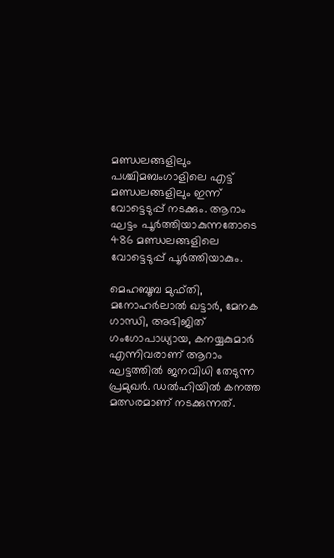മണ്ഡലങ്ങളിലും പശ്ചിമബംഗാളിലെ എട്ട് മണ്ഡലങ്ങളിലും ഇന്ന് വോട്ടെടുപ്പ് നടക്കും. ആറാം ഘട്ടം പൂര്‍ത്തിയാകുന്നതോടെ 486 മണ്ഡലങ്ങളിലെ വോട്ടെടുപ്പ് പൂര്‍ത്തിയാകും.

മെഹബൂബ മുഫ്തി, മനോഹര്‍ലാല്‍ ഖട്ടാര്‍, മേനക ഗാന്ധി, അഭിജിത് ഗംഗോപാധ്യായ, കനയ്യകുമാര്‍ എന്നിവരാണ് ആറാം ഘട്ടത്തില്‍ ജനവിധി തേടുന്ന പ്രമുഖര്‍. ഡല്‍ഹിയില്‍ കനത്ത മത്സരമാണ് നടക്കുന്നത്.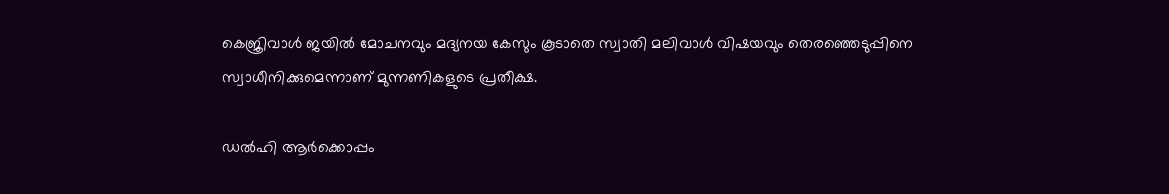കെജ്രിവാള്‍ ജയില്‍ മോചനവും മദ്യനയ കേസും കൂടാതെ സ്വാതി മലിവാള്‍ വിഷയവും തെരഞ്ഞെടുപ്പിനെ സ്വാധീനിക്കുമെന്നാണ് മുന്നണികളുടെ പ്രതീക്ഷ.

ഡല്‍ഹി ആര്‍ക്കൊപ്പം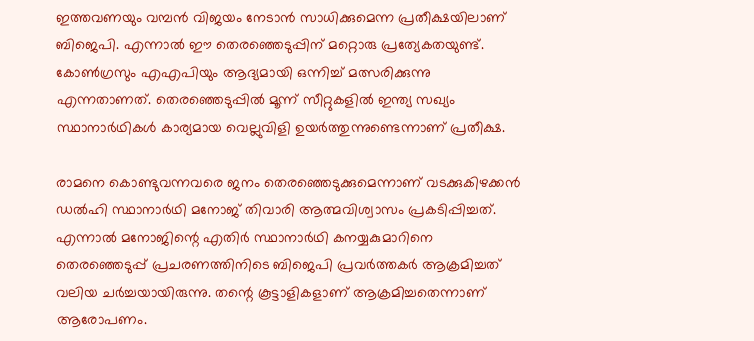ഇത്തവണയും വമ്പന്‍ വിജയം നേടാന്‍ സാധിക്കുമെന്ന പ്രതീക്ഷയിലാണ് ബിജെപി. എന്നാല്‍ ഈ തെരഞ്ഞെടുപ്പിന് മറ്റൊരു പ്രത്യേകതയുണ്ട്. കോണ്‍ഗ്രസും എഎപിയും ആദ്യമായി ഒന്നിച്ച് മത്സരിക്കുന്നു എന്നതാണത്. തെരഞ്ഞെടുപ്പില്‍ മൂന്ന് സീറ്റുകളില്‍ ഇന്ത്യ സഖ്യം സ്ഥാനാര്‍ഥികള്‍ കാര്യമായ വെല്ലുവിളി ഉയര്‍ത്തുന്നുണ്ടെന്നാണ് പ്രതീക്ഷ.

രാമനെ കൊണ്ടുവന്നവരെ ജനം തെരഞ്ഞെടുക്കുമെന്നാണ് വടക്കുകിഴക്കന്‍ ഡല്‍ഹി സ്ഥാനാര്‍ഥി മനോജ് തിവാരി ആത്മവിശ്വാസം പ്രകടിപ്പിച്ചത്. എന്നാല്‍ മനോജിന്റെ എതിര്‍ സ്ഥാനാര്‍ഥി കനയ്യകുമാറിനെ തെരഞ്ഞെടുപ്പ് പ്രചരണത്തിനിടെ ബിജെപി പ്രവര്‍ത്തകര്‍ ആക്രമിച്ചത് വലിയ ചര്‍ച്ചയായിരുന്നു. തന്റെ കൂട്ടാളികളാണ് ആക്രമിച്ചതെന്നാണ് ആരോപണം.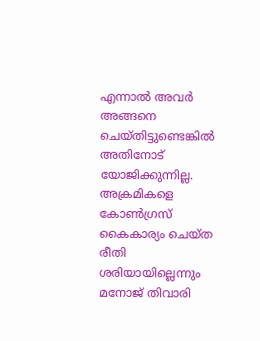എന്നാല്‍ അവര്‍ അങ്ങനെ ചെയ്തിട്ടുണ്ടെങ്കില്‍ അതിനോട് യോജിക്കുന്നില്ല. അക്രമികളെ കോണ്‍ഗ്രസ് കൈകാര്യം ചെയ്ത രീതി ശരിയായില്ലെന്നും മനോജ് തിവാരി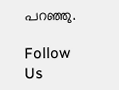പറഞ്ഞു.

Follow Us